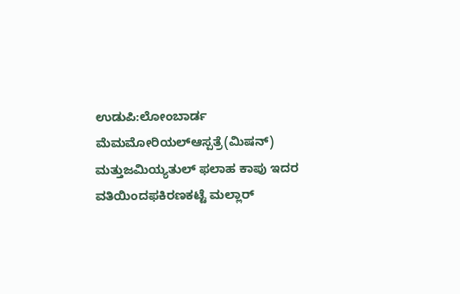ಉಡುಪಿ:ಲೋಂಬಾರ್ಡ ಮೆಮಮೋರಿಯಲ್‍ಆಸ್ಪತ್ರೆ(ಮಿಷನ್) ಮತ್ತುಜಮಿಯ್ಯತುಲ್ ಫಲಾಹ ಕಾಪು ಇದರ ವತಿಯಿಂದಫಕಿರಣಕಟ್ಟೆ ಮಲ್ಲಾರ್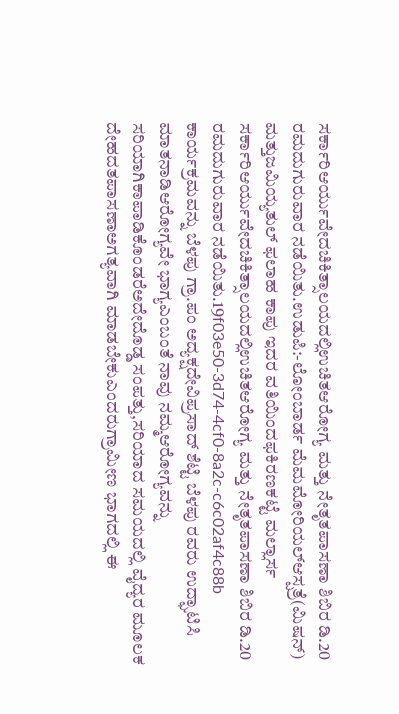ಸರ್ಕಾರಿಆರ್ಯುವೇದಚಿಕಿತ್ಸಾಲಯದಲ್ಲಿಉಚಿತಆರೋಗ್ಯ ಮತ್ತು ನೇತೃತಪಾಸಣಾ ಶಿಬಿರ ಡಿ.20 ರಮದುಗುರುವಾರ ನಡೆಯಿತು.ಉಡುಪಿ:-ಲೋಂಬಾರ್ಡ ಮೆಮಮೋರಿಯಲ್‍ಆಸ್ಪತ್ರೆ(ಮಿಷನ್) ಮತ್ತುಜಮಿಯ್ಯತುಲ್ ಫಲಾಹ ಕಾಪು ಇದರ ವತಿಯಿಂದಫಕಿರಣಕಟ್ಟೆ ಮಲ್ಲಾರ್ಸ  ಸರ್ಕಾರಿಆರ್ಯುವೇದಚಿಕಿತ್ಸಾಲಯದಲ್ಲಿಉಚಿತಆರೋಗ್ಯ ಮತ್ತು ನೇತೃತಪಾಸಣಾ ಶಿಬಿರ ಡಿ.20 ರಮದುಗುರುವಾರ ನಡೆಯಿತು.19f03e50-3d74-4cf0-8a2c-c6c02af4c88b
ಕಾರ್ಯಕ್ರಮವನ್ನು ಬೆಳಪು ಗ್ರಾ.ಪಂ ಅದ್ಯಕ್ಷದೇವಿಪ್ರಸಾದ್ ಶೆಟ್ಟಿ ಬೆಳಪು ರವರು ಉದ್ಘಾಟಿಸಿ ಮಾತನಾಡಿಆರೋಗ್ಯವೇ ಭಾಗ್ಯಎಂಬಂತೆ ನಾವು ನಮ್ಮಆರೋಗ್ಯವನ್ನು ಸರಿಯಾಗಿಕಾಪಾಡಿಕೊಂಡರೆಅದೇದೊಡ್ಡ ಸಂಪತ್ತು,ಸರಿಯಾದ ಸಮಯದಲ್ಲಿ ವೈದ್ಯರ ಮೂಲಕ ದೇಹದತಪಾಸಣಾಅಗತ್ಯವಾಗಿ ಮಾಡಬೇಕುಎಂದರುಗ್ರಾಮೀಣ ಭಾಗದಲ್ಲಿ ಈ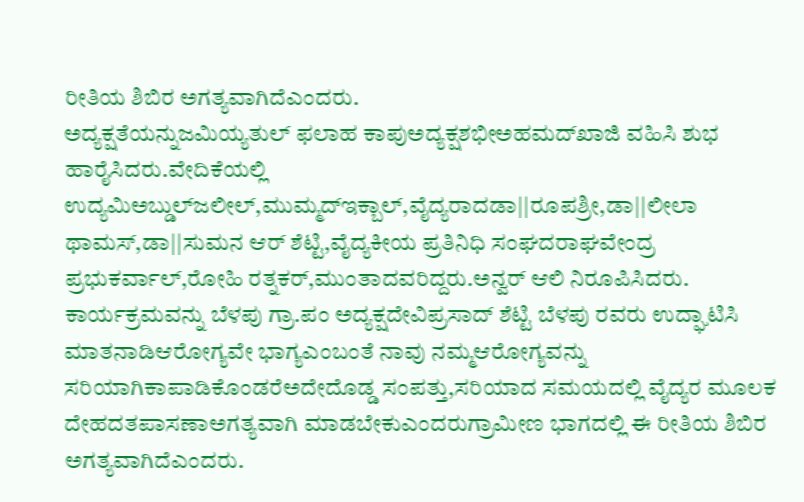ರೀತಿಯ ಶಿಬಿರ ಅಗತ್ಯವಾಗಿದೆಎಂದರು.
ಅದ್ಯಕ್ಷತೆಯನ್ನುಜಮಿಯ್ಯತುಲ್ ಫಲಾಹ ಕಾಪುಅದ್ಯಕ್ಷಶಭೀಅಹಮದ್‍ಖಾಜಿ ವಹಿಸಿ ಶುಭ ಹಾರೈಸಿದರು.ವೇದಿಕೆಯಲ್ಲಿ ಉದ್ಯಮಿಅಬ್ಡುಲ್‍ಜಲೀಲ್,ಮುಮ್ಮದ್‍ಇಕ್ಬಾಲ್,ವೈದ್ಯರಾದಡಾ||ರೂಪಶ್ರೀ,ಡಾ||ಲೀಲಾ ಥಾಮಸ್,ಡಾ||ಸುಮನ ಆರ್ ಶೆಟ್ಟಿ,ವೈದ್ಯಕೀಯ ಪ್ರತಿನಿಧಿ ಸಂಘದರಾಘವೇಂದ್ರ ಪ್ರಭುಕರ್ವಾಲ್,ರೋಹಿ ರತ್ನಕರ್,ಮುಂತಾದವರಿದ್ದರು.ಅನ್ವರ್ ಆಲಿ ನಿರೂಪಿಸಿದರು.
ಕಾರ್ಯಕ್ರಮವನ್ನು ಬೆಳಪು ಗ್ರಾ.ಪಂ ಅದ್ಯಕ್ಷದೇವಿಪ್ರಸಾದ್ ಶೆಟ್ಟಿ ಬೆಳಪು ರವರು ಉದ್ಘಾಟಿಸಿ ಮಾತನಾಡಿಆರೋಗ್ಯವೇ ಭಾಗ್ಯಎಂಬಂತೆ ನಾವು ನಮ್ಮಆರೋಗ್ಯವನ್ನು ಸರಿಯಾಗಿಕಾಪಾಡಿಕೊಂಡರೆಅದೇದೊಡ್ಡ ಸಂಪತ್ತು,ಸರಿಯಾದ ಸಮಯದಲ್ಲಿ ವೈದ್ಯರ ಮೂಲಕ ದೇಹದತಪಾಸಣಾಅಗತ್ಯವಾಗಿ ಮಾಡಬೇಕುಎಂದರುಗ್ರಾಮೀಣ ಭಾಗದಲ್ಲಿ ಈ ರೀತಿಯ ಶಿಬಿರ ಅಗತ್ಯವಾಗಿದೆಎಂದರು.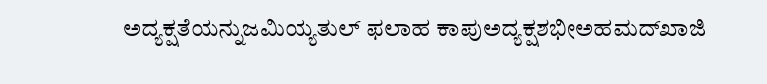ಅದ್ಯಕ್ಷತೆಯನ್ನುಜಮಿಯ್ಯತುಲ್ ಫಲಾಹ ಕಾಪುಅದ್ಯಕ್ಷಶಭೀಅಹಮದ್‍ಖಾಜಿ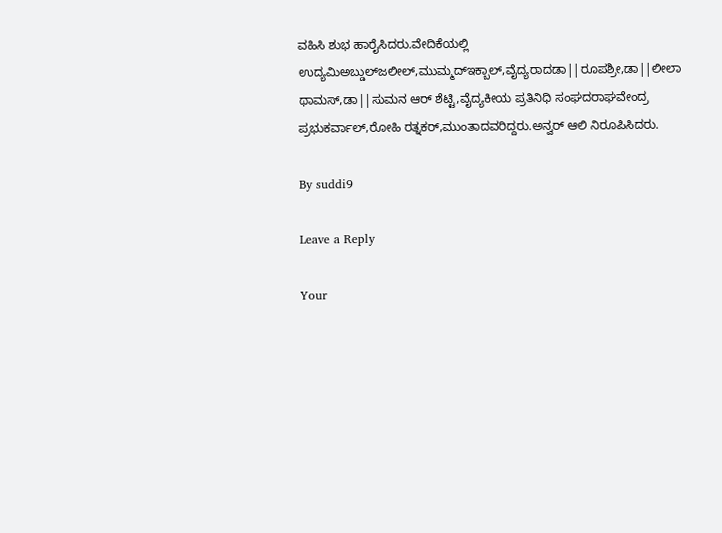ವಹಿಸಿ ಶುಭ ಹಾರೈಸಿದರು.ವೇದಿಕೆಯಲ್ಲಿ ಉದ್ಯಮಿಅಬ್ಡುಲ್‍ಜಲೀಲ್,ಮುಮ್ಮದ್‍ಇಕ್ಬಾಲ್,ವೈದ್ಯರಾದಡಾ||ರೂಪಶ್ರೀ,ಡಾ||ಲೀಲಾ ಥಾಮಸ್,ಡಾ||ಸುಮನ ಆರ್ ಶೆಟ್ಟಿ,ವೈದ್ಯಕೀಯ ಪ್ರತಿನಿಧಿ ಸಂಘದರಾಘವೇಂದ್ರ ಪ್ರಭುಕರ್ವಾಲ್,ರೋಹಿ ರತ್ನಕರ್,ಮುಂತಾದವರಿದ್ದರು.ಅನ್ವರ್ ಆಲಿ ನಿರೂಪಿಸಿದರು.

By suddi9

Leave a Reply

Your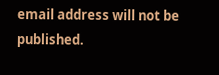email address will not be published.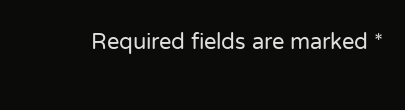Required fields are marked *